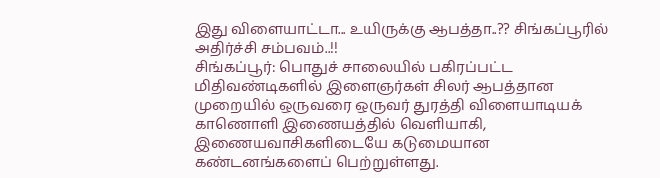இது விளையாட்டா... உயிருக்கு ஆபத்தா..?? சிங்கப்பூரில் அதிர்ச்சி சம்பவம்..!!
சிங்கப்பூர்: பொதுச் சாலையில் பகிரப்பட்ட மிதிவண்டிகளில் இளைஞர்கள் சிலர் ஆபத்தான முறையில் ஒருவரை ஒருவர் துரத்தி விளையாடியக் காணொளி இணையத்தில் வெளியாகி, இணையவாசிகளிடையே கடுமையான கண்டனங்களைப் பெற்றுள்ளது.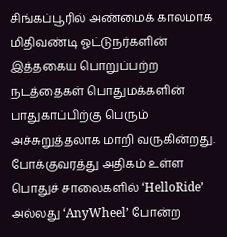சிங்கப்பூரில் அண்மைக் காலமாக மிதிவண்டி ஓட்டுநர்களின் இத்தகைய பொறுப்பற்ற நடத்தைகள் பொதுமக்களின் பாதுகாப்பிற்கு பெரும் அச்சுறுத்தலாக மாறி வருகின்றது.
போக்குவரத்து அதிகம் உள்ள பொதுச் சாலைகளில் ‘HelloRide’ அல்லது ‘AnyWheel’ போன்ற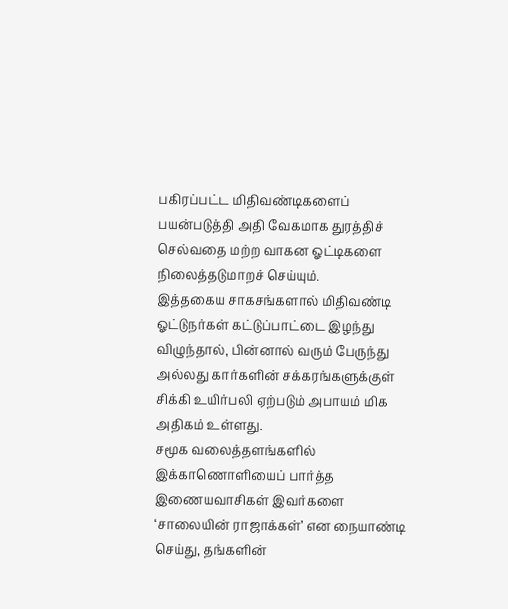பகிரப்பட்ட மிதிவண்டிகளைப் பயன்படுத்தி அதி வேகமாக துரத்திச் செல்வதை மற்ற வாகன ஓட்டிகளை நிலைத்தடுமாறச் செய்யும்.
இத்தகைய சாகசங்களால் மிதிவண்டி ஓட்டுநர்கள் கட்டுப்பாட்டை இழந்து விழுந்தால், பின்னால் வரும் பேருந்து அல்லது கார்களின் சக்கரங்களுக்குள் சிக்கி உயிர்பலி ஏற்படும் அபாயம் மிக அதிகம் உள்ளது.
சமூக வலைத்தளங்களில் இக்காணொளியைப் பார்த்த இணையவாசிகள் இவர்களை ‘சாலையின் ராஜாக்கள்’ என நையாண்டி செய்து, தங்களின்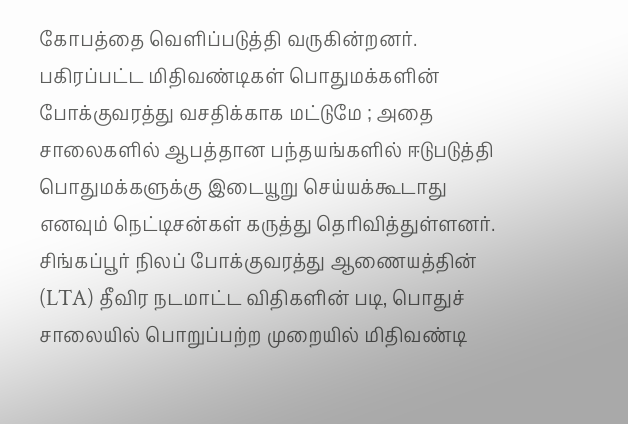கோபத்தை வெளிப்படுத்தி வருகின்றனர்.
பகிரப்பட்ட மிதிவண்டிகள் பொதுமக்களின் போக்குவரத்து வசதிக்காக மட்டுமே ; அதை சாலைகளில் ஆபத்தான பந்தயங்களில் ஈடுபடுத்தி பொதுமக்களுக்கு இடையூறு செய்யக்கூடாது எனவும் நெட்டிசன்கள் கருத்து தெரிவித்துள்ளனர்.
சிங்கப்பூர் நிலப் போக்குவரத்து ஆணையத்தின் (LTA) தீவிர நடமாட்ட விதிகளின் படி, பொதுச் சாலையில் பொறுப்பற்ற முறையில் மிதிவண்டி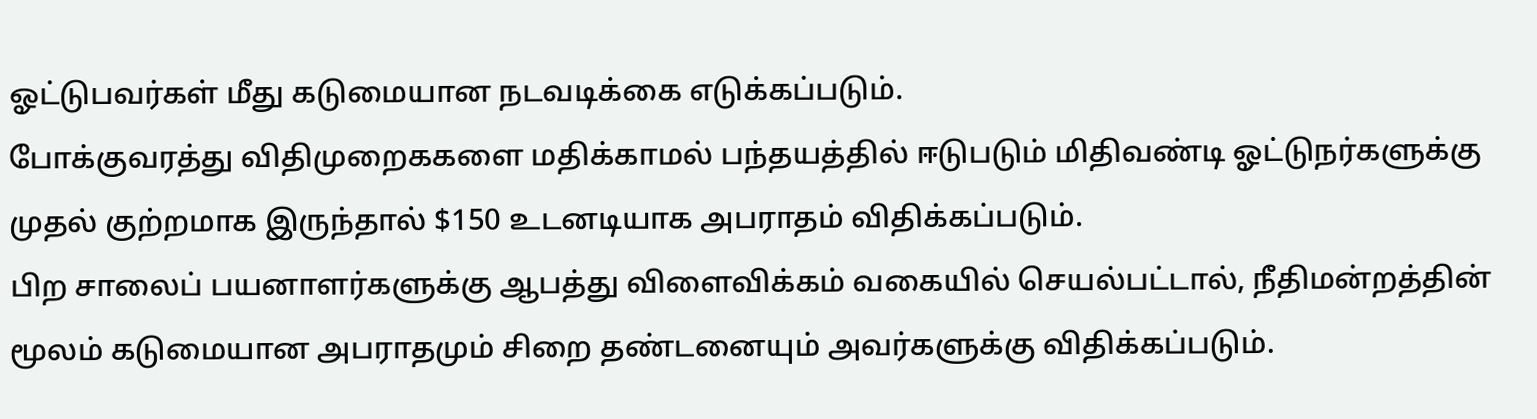ஓட்டுபவர்கள் மீது கடுமையான நடவடிக்கை எடுக்கப்படும்.
போக்குவரத்து விதிமுறைககளை மதிக்காமல் பந்தயத்தில் ஈடுபடும் மிதிவண்டி ஓட்டுநர்களுக்கு முதல் குற்றமாக இருந்தால் $150 உடனடியாக அபராதம் விதிக்கப்படும்.
பிற சாலைப் பயனாளர்களுக்கு ஆபத்து விளைவிக்கம் வகையில் செயல்பட்டால், நீதிமன்றத்தின் மூலம் கடுமையான அபராதமும் சிறை தண்டனையும் அவர்களுக்கு விதிக்கப்படும்.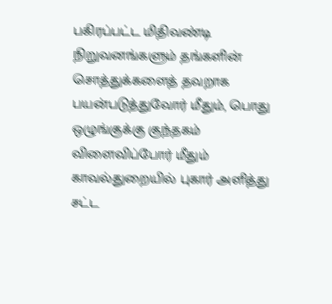பகிரப்பட்ட மிதிவண்டி நிறுவனங்களும் தங்களின் சொத்துக்களைத் தவறாக பயன்படுத்துவோர் மீதும், பொது ஒழுங்குக்கு குந்தகம் விளைவிப்போர் மீதும் காவல்துறையில் புகார் அளித்து சட்ட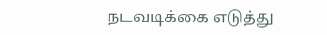நடவடிக்கை எடுத்து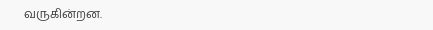வருகின்றன.